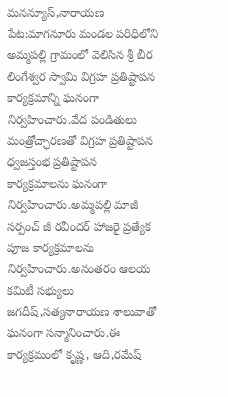మనన్యూస్,నారాయణ పేట:మాగనూరు మండల పరిధిలోని అమ్మపల్లి గ్రామంలో వెలిసిన శ్రీ బీర లింగేశ్వర స్వామి విగ్రహ ప్రతిష్టాపన కార్యక్రమాన్ని ఘనంగా నిర్వహించారు.వేద పండితులు మంత్రోచ్ఛారణతో విగ్రహ ప్రతిష్టాపన ధ్వజస్తంభ ప్రతిష్టాపన కార్యక్రమాలను ఘనంగా నిర్వహించారు.అమ్మపల్లి మాజీ సర్పంచ్ జీ రవీందర్ హాజరై ప్రత్యేక పూజ కార్యక్రమాలను నిర్వహించారు.అనంతరం ఆలయ కమిటీ సభ్యులు జగదీష్,సత్యనారాయణ శాలువాతో ఘనంగా సన్మానించారు.ఈ కార్యక్రమంలో కృష్ణ, ఆది,రమేష్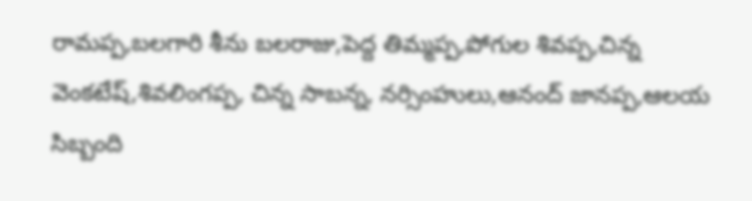రామప్ప,బలగారి శీను బలరాజు,పెద్ద తిమ్మప్ప,పోగుల శివప్ప,చిన్న వెంకటేష్,శివలింగప్ప, చిన్న సాబన్న, నర్సింహులు,ఆనంద్ జానప్ప,ఆలయ సిబ్బంది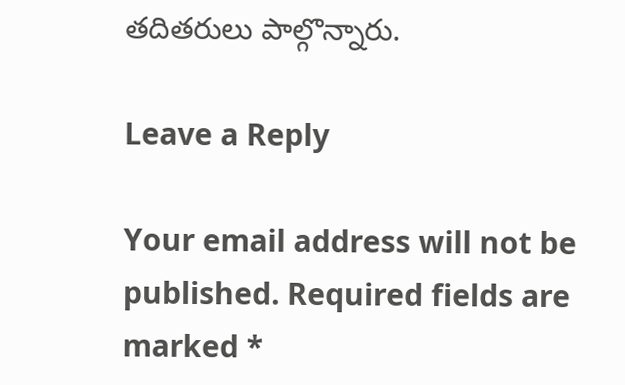తదితరులు పాల్గొన్నారు.

Leave a Reply

Your email address will not be published. Required fields are marked *